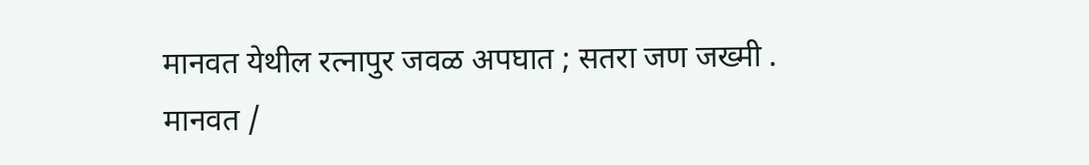मानवत येथील रत्नापुर जवळ अपघात ; सतरा जण जख्मी .
मानवत /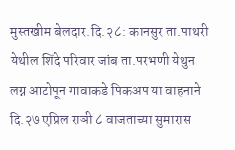मुस्तखीम बेलदार.दि.२८: कानसुर ता.पाथरी येथील शिंदे परिवार जांब ता.परभणी येथुन लग्न आटोपून गावाकडे पिकअप या वाहनाने दि.२७ एप्रिल राञी ८ वाजताच्या सुमारास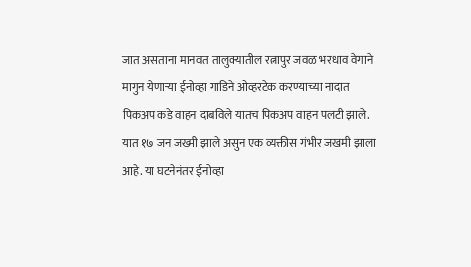जात असताना मानवत तालुक्यातील रत्नापुर जवळ भरधाव वेगाने मागुन येणाऱ्या ईनोव्हा गाडिने ओव्हरटेक करण्याच्या नादात पिकअप कडे वाहन दाबविले यातच पिकअप वाहन पलटी झाले. यात १७ जन जख्मी झाले असुन एक व्यक्तीस गंभीर जखमी झाला आहे. या घटनेनंतर ईनोव्हा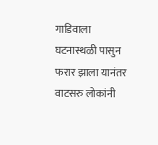गाडिवाला घटनास्थळी पासुन फरार झाला यानंतर वाटसरु लोकांनी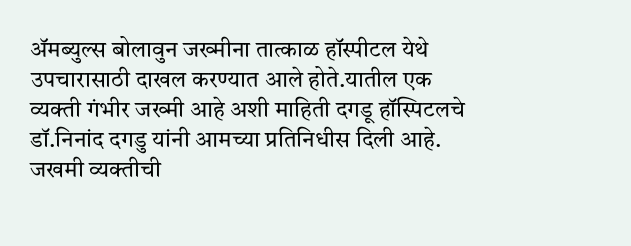ॲमब्युल्स बोलावुन जख्मीना तात्काळ हॉस्पीटल येथे उपचारासाठी दाखल करण्यात आले होते.यातील एक व्यक्ती गंभीर जख्मी आहे अशी माहिती दगडू हॉस्पिटलचे डॉ.निनांद दगडु यांनी आमच्या प्रतिनिधीस दिली आहे. जखमी व्यक्तीची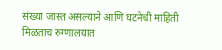संख्या जास्त असल्याने आणि घटनेची माहिती मिळताच रुग्णालयात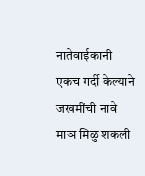नातेवाईकानी एकच गर्दी केल्याने जखमींची नावे माञ मिळु शकली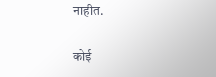नाहीत.

कोई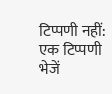टिप्पणी नहीं:
एक टिप्पणी भेजें